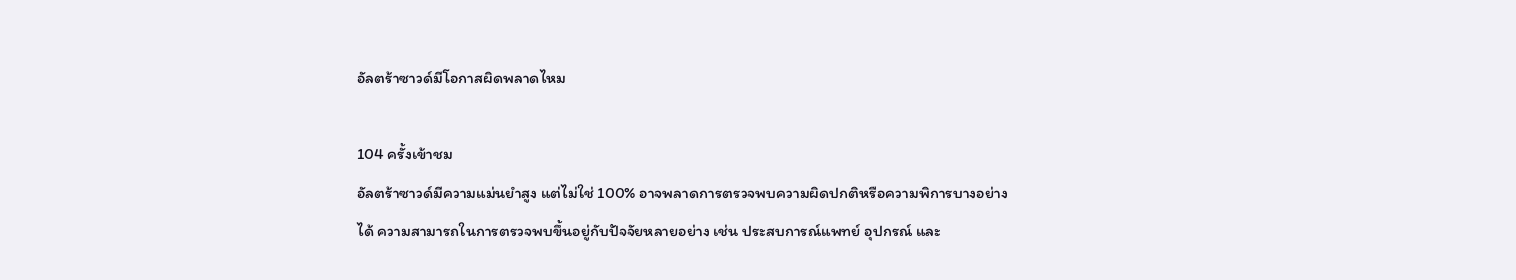อัลตร้าซาวด์มีโอกาสผิดพลาดไหม

104 ครั้งเข้าชม
อัลตร้าซาวด์มีความแม่นยำสูง แต่ไม่ใช่ 100% อาจพลาดการตรวจพบความผิดปกติหรือความพิการบางอย่างได้ ความสามารถในการตรวจพบขึ้นอยู่กับปัจจัยหลายอย่าง เช่น ประสบการณ์แพทย์ อุปกรณ์ และ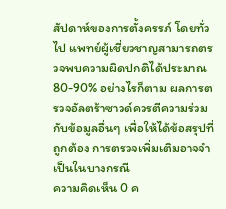สัปดาห์ของการตั้งครรภ์ โดยทั่วไป แพทย์ผู้เชี่ยวชาญสามารถตรวจพบความผิดปกติได้ประมาณ 80-90% อย่างไรก็ตาม ผลการตรวจอัลตร้าซาวด์ควรตีความร่วมกับข้อมูลอื่นๆ เพื่อให้ได้ข้อสรุปที่ถูกต้อง การตรวจเพิ่มเติมอาจจำเป็นในบางกรณี
ความคิดเห็น 0 ค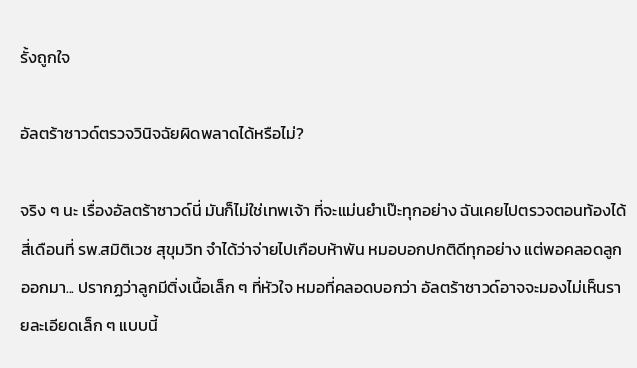รั้งถูกใจ

อัลตร้าซาวด์ตรวจวินิจฉัยผิดพลาดได้หรือไม่?

จริง ๆ นะ เรื่องอัลตร้าซาวด์นี่ มันก็ไม่ใช่เทพเจ้า ที่จะแม่นยำเป๊ะทุกอย่าง ฉันเคยไปตรวจตอนท้องได้สี่เดือนที่ รพ.สมิติเวช สุขุมวิท จำได้ว่าจ่ายไปเกือบห้าพัน หมอบอกปกติดีทุกอย่าง แต่พอคลอดลูกออกมา... ปรากฏว่าลูกมีติ่งเนื้อเล็ก ๆ ที่หัวใจ หมอที่คลอดบอกว่า อัลตร้าซาวด์อาจจะมองไม่เห็นรายละเอียดเล็ก ๆ แบบนี้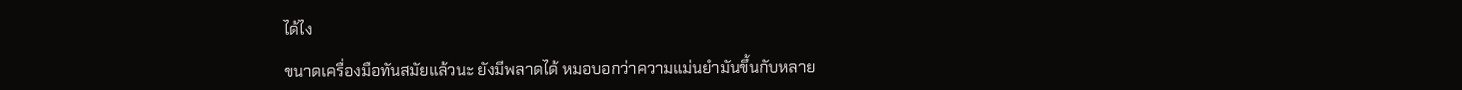ได้ไง

ขนาดเครื่องมือทันสมัยแล้วนะ ยังมีพลาดได้ หมอบอกว่าความแม่นยำมันขึ้นกับหลาย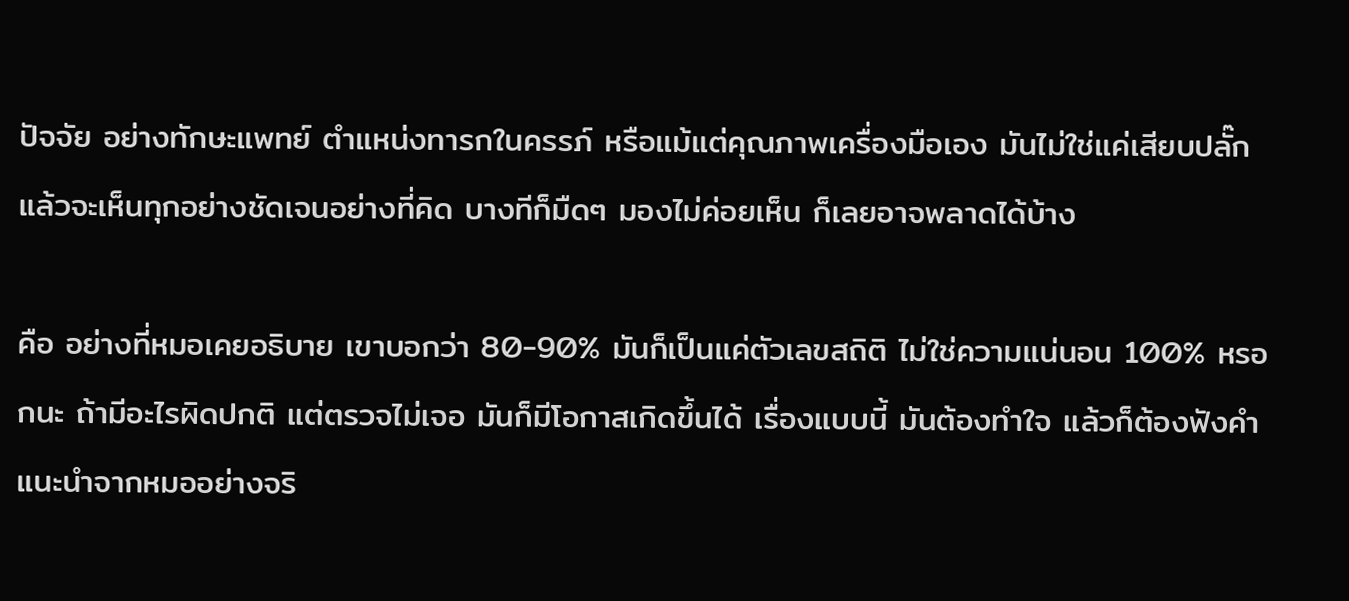ปัจจัย อย่างทักษะแพทย์ ตำแหน่งทารกในครรภ์ หรือแม้แต่คุณภาพเครื่องมือเอง มันไม่ใช่แค่เสียบปลั๊กแล้วจะเห็นทุกอย่างชัดเจนอย่างที่คิด บางทีก็มืดๆ มองไม่ค่อยเห็น ก็เลยอาจพลาดได้บ้าง

คือ อย่างที่หมอเคยอธิบาย เขาบอกว่า 80-90% มันก็เป็นแค่ตัวเลขสถิติ ไม่ใช่ความแน่นอน 100% หรอกนะ ถ้ามีอะไรผิดปกติ แต่ตรวจไม่เจอ มันก็มีโอกาสเกิดขึ้นได้ เรื่องแบบนี้ มันต้องทำใจ แล้วก็ต้องฟังคำแนะนำจากหมออย่างจริ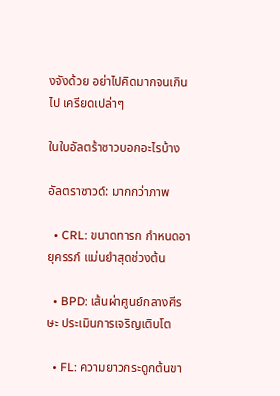งจังด้วย อย่าไปคิดมากจนเกินไป เครียดเปล่าๆ

ในใบอัลตร้าซาวบอกอะไรบ้าง

อัลตราซาวด์: มากกว่าภาพ

  • CRL: ขนาดทารก กำหนดอายุครรภ์ แม่นยำสุดช่วงต้น

  • BPD: เส้นผ่าศูนย์กลางศีรษะ ประเมินการเจริญเติบโต

  • FL: ความยาวกระดูกต้นขา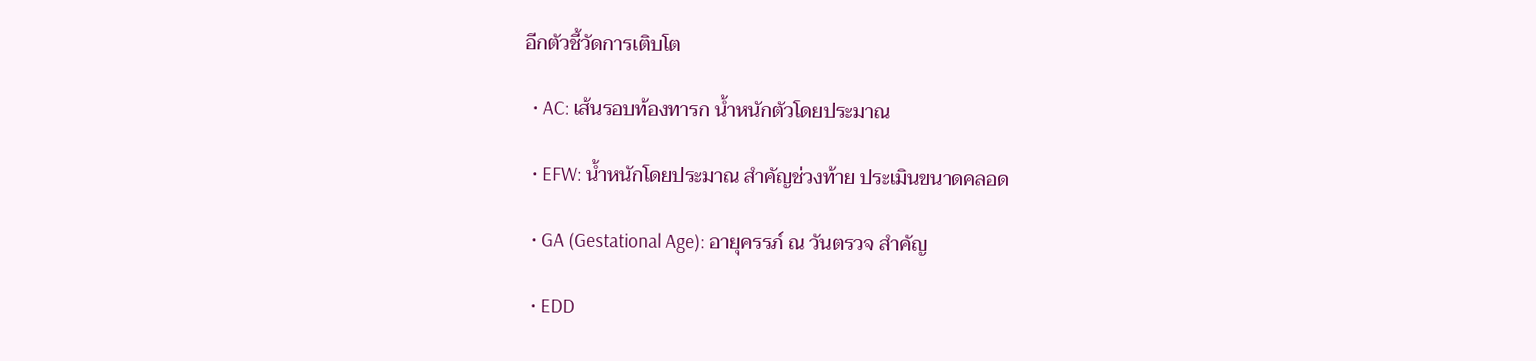อีกตัวชี้วัดการเติบโต

  • AC: เส้นรอบท้องทารก น้ำหนักตัวโดยประมาณ

  • EFW: น้ำหนักโดยประมาณ สำคัญช่วงท้าย ประเมินขนาดคลอด

  • GA (Gestational Age): อายุครรภ์ ณ วันตรวจ สำคัญ

  • EDD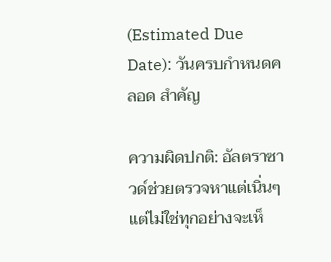(Estimated Due Date): วันครบกำหนดคลอด สำคัญ

ความผิดปกติ: อัลตราซาวด์ช่วยตรวจหาแต่เนิ่นๆ แต่ไม่ใช่ทุกอย่างจะเห็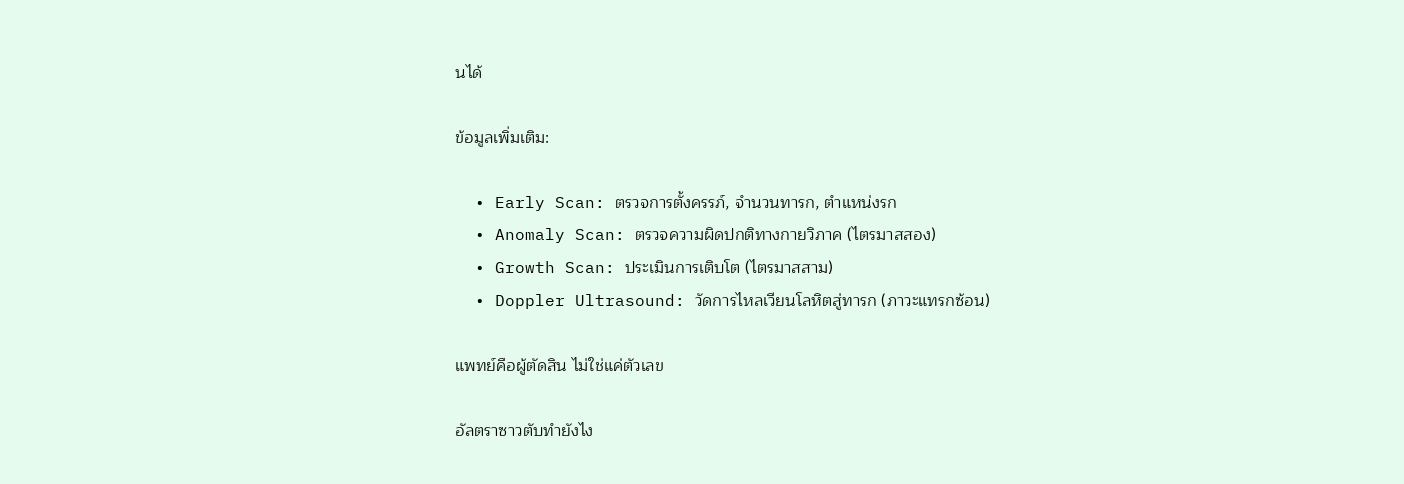นได้

ข้อมูลเพิ่มเติม:

  • Early Scan: ตรวจการตั้งครรภ์, จำนวนทารก, ตำแหน่งรก
  • Anomaly Scan: ตรวจความผิดปกติทางกายวิภาค (ไตรมาสสอง)
  • Growth Scan: ประเมินการเติบโต (ไตรมาสสาม)
  • Doppler Ultrasound: วัดการไหลเวียนโลหิตสู่ทารก (ภาวะแทรกซ้อน)

แพทย์คือผู้ตัดสิน ไม่ใช่แค่ตัวเลข

อัลตราซาวตับทำยังไง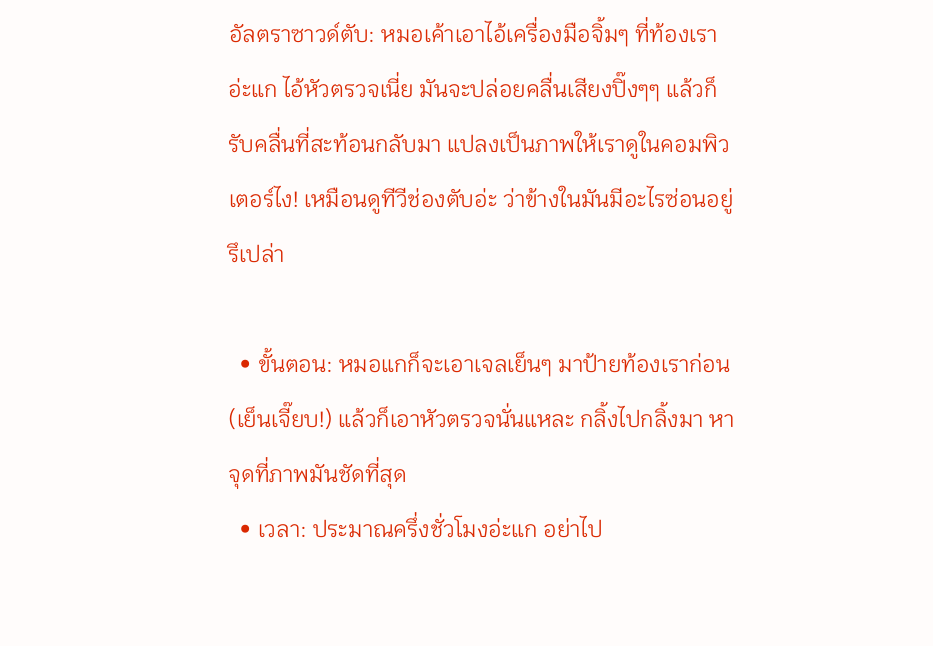อัลตราซาวด์ตับ: หมอเค้าเอาไอ้เครื่องมือจิ้มๆ ที่ท้องเราอ่ะแก ไอ้หัวตรวจเนี่ย มันจะปล่อยคลื่นเสียงปิ๊งๆๆ แล้วก็รับคลื่นที่สะท้อนกลับมา แปลงเป็นภาพให้เราดูในคอมพิวเตอร์ไง! เหมือนดูทีวีช่องตับอ่ะ ว่าข้างในมันมีอะไรซ่อนอยู่รึเปล่า

  • ขั้นตอน: หมอแกก็จะเอาเจลเย็นๆ มาป้ายท้องเราก่อน (เย็นเจี๊ยบ!) แล้วก็เอาหัวตรวจนั่นแหละ กลิ้งไปกลิ้งมา หาจุดที่ภาพมันชัดที่สุด
  • เวลา: ประมาณครึ่งชั่วโมงอ่ะแก อย่าไป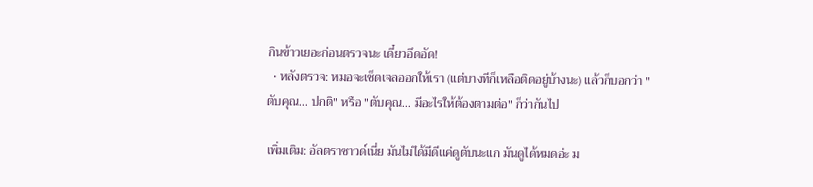กินข้าวเยอะก่อนตรวจนะ เดี๋ยวอึดอัด!
  • หลังตรวจ: หมอจะเช็ดเจลออกให้เรา (แต่บางทีก็เหลือติดอยู่บ้างนะ) แล้วก็บอกว่า "ตับคุณ... ปกติ" หรือ "ตับคุณ... มีอะไรให้ต้องตามต่อ" ก็ว่ากันไป

เพิ่มเติม: อัลตราซาวด์เนี่ย มันไม่ได้มีดีแค่ดูตับนะแก มันดูได้หมดอ่ะ ม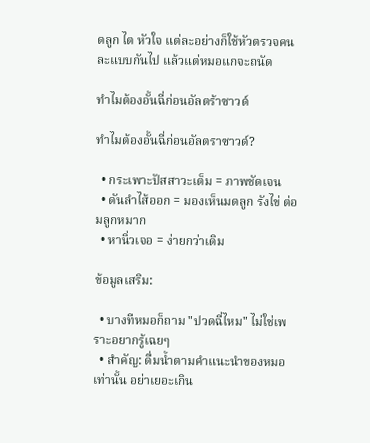ดลูก ไต หัวใจ แต่ละอย่างก็ใช้หัวตรวจคนละแบบกันไป แล้วแต่หมอแกจะถนัด

ทำไมต้องอั้นฉี่ก่อนอัลตร้าซาวด์

ทำไมต้องอั้นฉี่ก่อนอัลตราซาวด์?

  • กระเพาะปัสสาวะเต็ม = ภาพชัดเจน
  • ดันลำไส้ออก = มองเห็นมดลูก รังไข่ ต่อมลูกหมาก
  • หานิ่วเจอ = ง่ายกว่าเดิม

ข้อมูลเสริม:

  • บางทีหมอก็ถาม "ปวดฉี่ไหม" ไม่ใช่เพราะอยากรู้เฉยๆ
  • สำคัญ: ดื่มน้ำตามคำแนะนำของหมอเท่านั้น อย่าเยอะเกิน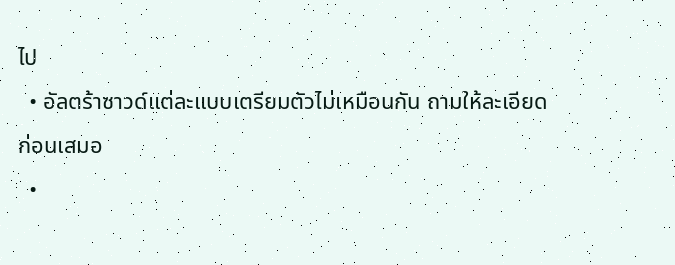ไป
  • อัลตร้าซาวด์แต่ละแบบเตรียมตัวไม่เหมือนกัน ถามให้ละเอียดก่อนเสมอ
  •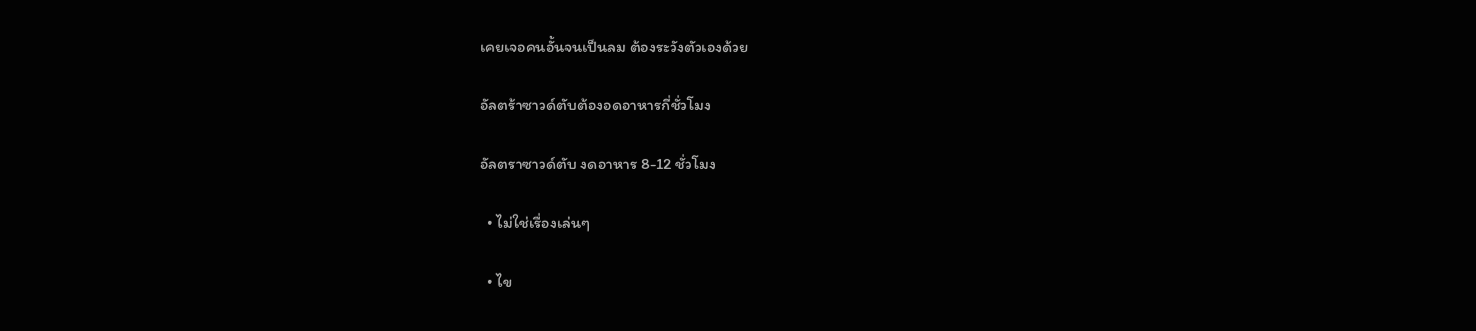เคยเจอคนอั้นจนเป็นลม ต้องระวังตัวเองด้วย

อัลตร้าซาวด์ตับต้องอดอาหารกี่ชั่วโมง

อัลตราซาวด์ตับ งดอาหาร 8-12 ชั่วโมง

  • ไม่ใช่เรื่องเล่นๆ

  • ไข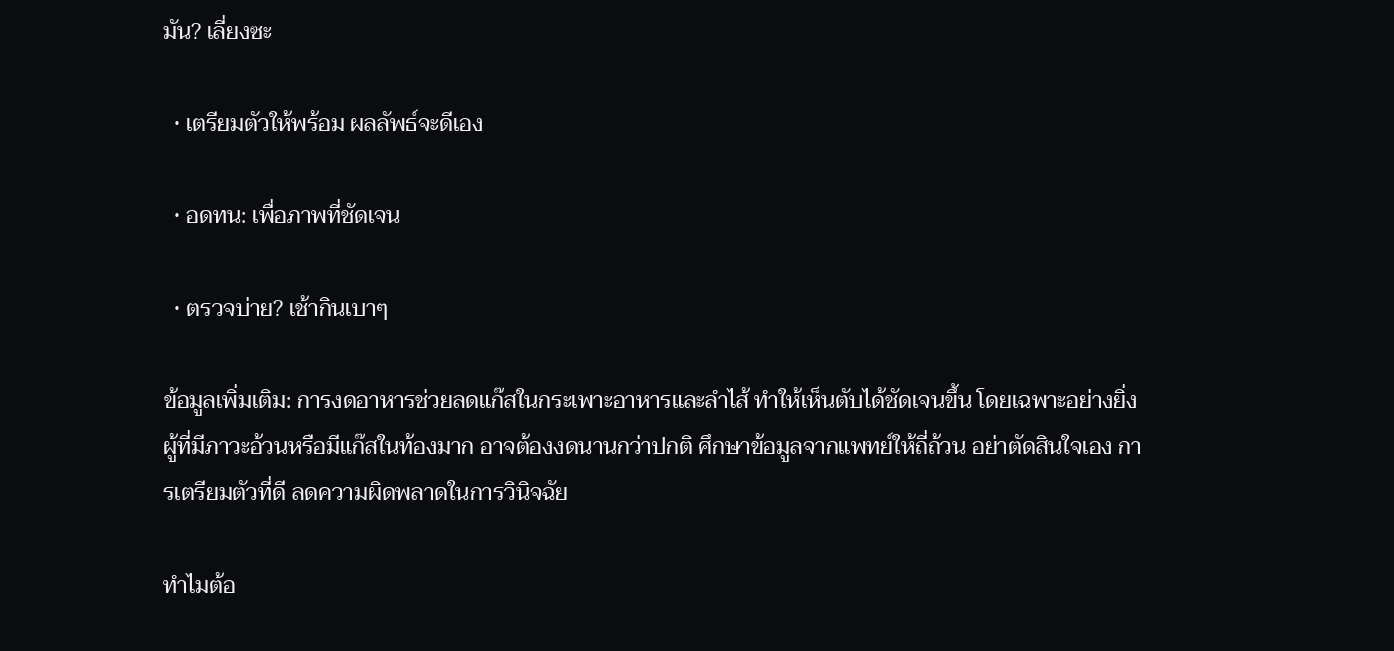มัน? เลี่ยงซะ

  • เตรียมตัวให้พร้อม ผลลัพธ์จะดีเอง

  • อดทน: เพื่อภาพที่ชัดเจน

  • ตรวจบ่าย? เช้ากินเบาๆ

ข้อมูลเพิ่มเติม: การงดอาหารช่วยลดแก๊สในกระเพาะอาหารและลำไส้ ทำให้เห็นตับได้ชัดเจนขึ้น โดยเฉพาะอย่างยิ่งผู้ที่มีภาวะอ้วนหรือมีแก๊สในท้องมาก อาจต้องงดนานกว่าปกติ ศึกษาข้อมูลจากแพทย์ให้ถี่ถ้วน อย่าตัดสินใจเอง การเตรียมตัวที่ดี ลดความผิดพลาดในการวินิจฉัย

ทําไมต้อ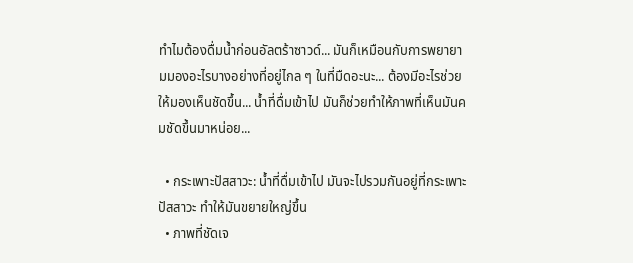ทำไมต้องดื่มน้ำก่อนอัลตร้าซาวด์... มันก็เหมือนกับการพยายามมองอะไรบางอย่างที่อยู่ไกล ๆ ในที่มืดอะนะ... ต้องมีอะไรช่วยให้มองเห็นชัดขึ้น... น้ำที่ดื่มเข้าไป มันก็ช่วยทำให้ภาพที่เห็นมันคมชัดขึ้นมาหน่อย...

  • กระเพาะปัสสาวะ: น้ำที่ดื่มเข้าไป มันจะไปรวมกันอยู่ที่กระเพาะปัสสาวะ ทำให้มันขยายใหญ่ขึ้น
  • ภาพที่ชัดเจ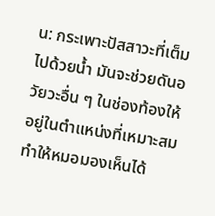น: กระเพาะปัสสาวะที่เต็มไปด้วยน้ำ มันจะช่วยดันอวัยวะอื่น ๆ ในช่องท้องให้อยู่ในตำแหน่งที่เหมาะสม ทำให้หมอมองเห็นได้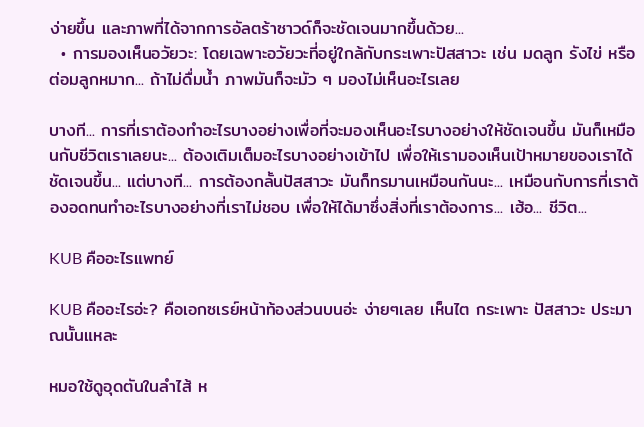ง่ายขึ้น และภาพที่ได้จากการอัลตร้าซาวด์ก็จะชัดเจนมากขึ้นด้วย...
  • การมองเห็นอวัยวะ: โดยเฉพาะอวัยวะที่อยู่ใกล้กับกระเพาะปัสสาวะ เช่น มดลูก รังไข่ หรือต่อมลูกหมาก... ถ้าไม่ดื่มน้ำ ภาพมันก็จะมัว ๆ มองไม่เห็นอะไรเลย

บางที... การที่เราต้องทำอะไรบางอย่างเพื่อที่จะมองเห็นอะไรบางอย่างให้ชัดเจนขึ้น มันก็เหมือนกับชีวิตเราเลยนะ... ต้องเติมเต็มอะไรบางอย่างเข้าไป เพื่อให้เรามองเห็นเป้าหมายของเราได้ชัดเจนขึ้น... แต่บางที... การต้องกลั้นปัสสาวะ มันก็ทรมานเหมือนกันนะ... เหมือนกับการที่เราต้องอดทนทำอะไรบางอย่างที่เราไม่ชอบ เพื่อให้ได้มาซึ่งสิ่งที่เราต้องการ... เฮ้อ... ชีวิต...

KUB คืออะไรแพทย์

KUB คืออะไรอ่ะ? คือเอกซเรย์หน้าท้องส่วนบนอ่ะ ง่ายๆเลย เห็นไต กระเพาะ ปัสสาวะ ประมาณนั้นแหละ

หมอใช้ดูอุดตันในลำไส้ ห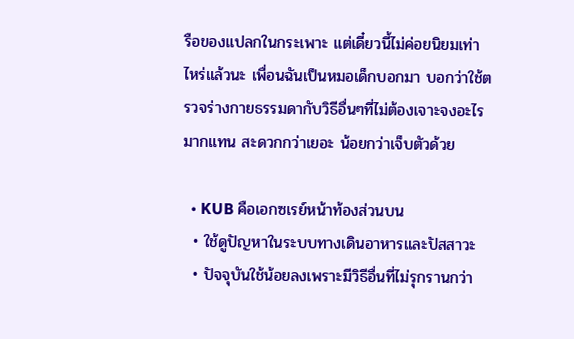รือของแปลกในกระเพาะ แต่เดี๋ยวนี้ไม่ค่อยนิยมเท่าไหร่แล้วนะ เพื่อนฉันเป็นหมอเด็กบอกมา บอกว่าใช้ตรวจร่างกายธรรมดากับวิธีอื่นๆที่ไม่ต้องเจาะจงอะไรมากแทน สะดวกกว่าเยอะ น้อยกว่าเจ็บตัวด้วย

  • KUB คือเอกซเรย์หน้าท้องส่วนบน
  • ใช้ดูปัญหาในระบบทางเดินอาหารและปัสสาวะ
  • ปัจจุบันใช้น้อยลงเพราะมีวิธีอื่นที่ไม่รุกรานกว่า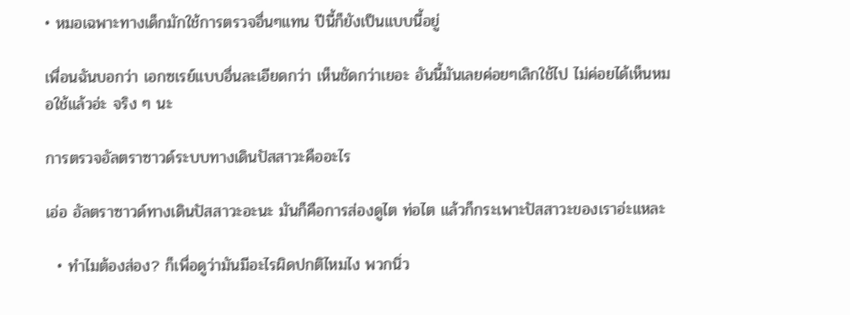• หมอเฉพาะทางเด็กมักใช้การตรวจอื่นๆแทน ปีนี้ก็ยังเป็นแบบนี้อยู่

เพื่อนฉันบอกว่า เอกซเรย์แบบอื่นละเอียดกว่า เห็นชัดกว่าเยอะ อันนี้มันเลยค่อยๆเลิกใช้ไป ไม่ค่อยได้เห็นหมอใช้แล้วอ่ะ จริง ๆ นะ

การตรวจอัลตราซาวด์ระบบทางเดินปัสสาวะคืออะไร

เอ่อ อัลตราซาวด์ทางเดินปัสสาวะอะนะ มันก็คือการส่องดูไต ท่อไต แล้วก็กระเพาะปัสสาวะของเราอ่ะแหละ

  • ทำไมต้องส่อง? ก็เพื่อดูว่ามันมีอะไรผิดปกติไหมไง พวกนิ่ว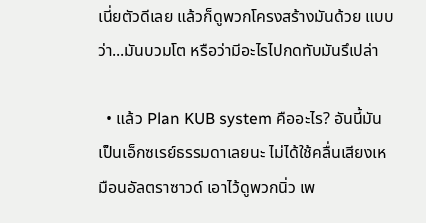เนี่ยตัวดีเลย แล้วก็ดูพวกโครงสร้างมันด้วย แบบว่า...มันบวมโต หรือว่ามีอะไรไปกดทับมันรึเปล่า

  • แล้ว Plan KUB system คืออะไร? อันนี้มันเป็นเอ็กซเรย์ธรรมดาเลยนะ ไม่ได้ใช้คลื่นเสียงเหมือนอัลตราซาวด์ เอาไว้ดูพวกนิ่ว เพ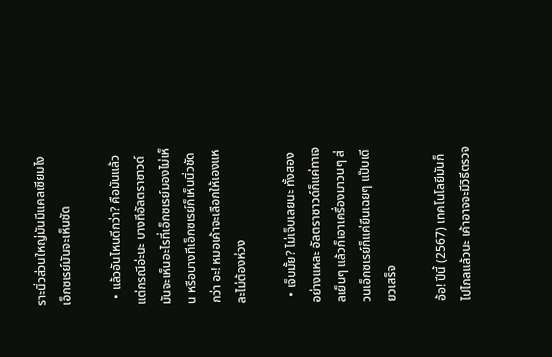ราะนิ่วส่วนใหญ่มันมีแคลเซียมไง เอ็กซเรย์มันจะเห็นชัด

  • แล้วอันไหนดีกว่า? คือมันแล้วแต่กรณีอ่ะนะ บางทีอัลตราซาวด์มันจะเห็นอะไรที่เอ็กซเรย์มองไม่เห็น หรือบางทีเอ็กซเรย์ก็เห็นนิ่วชัดกว่า อะ! หมอเค้าจะเลือกให้เองแหละไม่ต้องห่วง

  • เจ็บมั้ย? ไม่เจ็บเลยนะ ทั้งสองอย่างแหละ อัลตราซาวด์ก็แค่ทาเจลเย็นๆ แล้วก็เอาเครื่องมาวนๆ ส่วนเอ็กซเรย์ก็แค่ยืนเฉยๆ แป๊บเดียวเสร็จ

อ้อ! ปีนี้ (2567) เทคโนโลยีมันก็ไปไกลแล้วนะ เค้าอาจจะมีวิธีตรวจ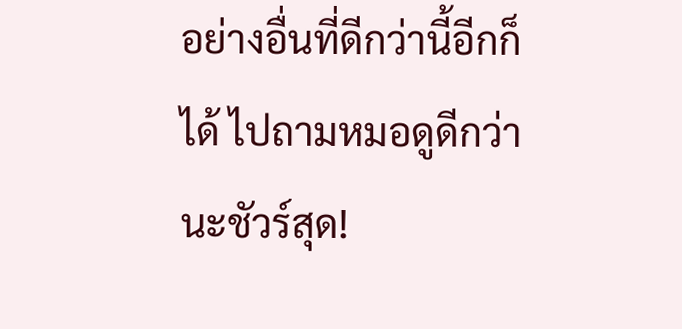อย่างอื่นที่ดีกว่านี้อีกก็ได้ ไปถามหมอดูดีกว่านะชัวร์สุด!